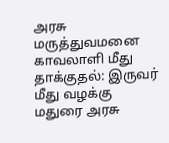அரசு மருத்துவமனை காவலாளி மீது தாக்குதல்: இருவர் மீது வழக்கு
மதுரை அரசு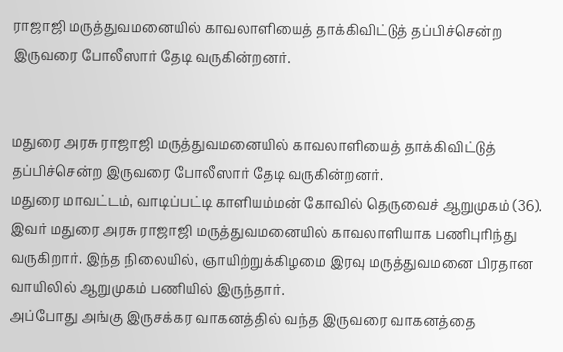ராஜாஜி மருத்துவமனையில் காவலாளியைத் தாக்கிவிட்டுத் தப்பிச்சென்ற இருவரை போலீஸார் தேடி வருகின்றனர்.


மதுரை அரசு ராஜாஜி மருத்துவமனையில் காவலாளியைத் தாக்கிவிட்டுத் தப்பிச்சென்ற இருவரை போலீஸார் தேடி வருகின்றனர்.
மதுரை மாவட்டம், வாடிப்பட்டி காளியம்மன் கோவில் தெருவைச் ஆறுமுகம் (36). இவர் மதுரை அரசு ராஜாஜி மருத்துவமனையில் காவலாளியாக பணிபுரிந்து வருகிறார். இந்த நிலையில், ஞாயிற்றுக்கிழமை இரவு மருத்துவமனை பிரதான வாயிலில் ஆறுமுகம் பணியில் இருந்தார்.
அப்போது அங்கு இருசக்கர வாகனத்தில் வந்த இருவரை வாகனத்தை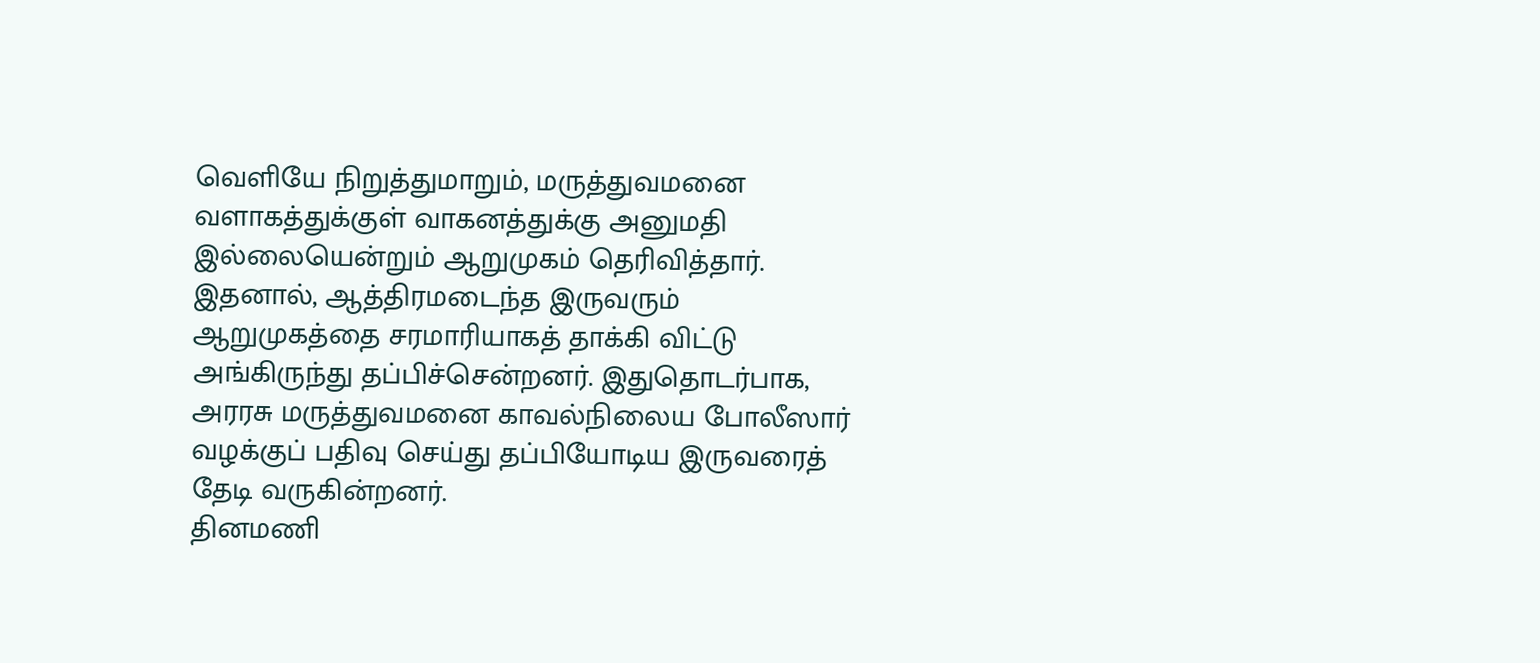வெளியே நிறுத்துமாறும், மருத்துவமனை வளாகத்துக்குள் வாகனத்துக்கு அனுமதி இல்லையென்றும் ஆறுமுகம் தெரிவித்தார்.
இதனால், ஆத்திரமடைந்த இருவரும் ஆறுமுகத்தை சரமாரியாகத் தாக்கி விட்டு அங்கிருந்து தப்பிச்சென்றனர். இதுதொடர்பாக, அரரசு மருத்துவமனை காவல்நிலைய போலீஸார் வழக்குப் பதிவு செய்து தப்பியோடிய இருவரைத் தேடி வருகின்றனர்.
தினமணி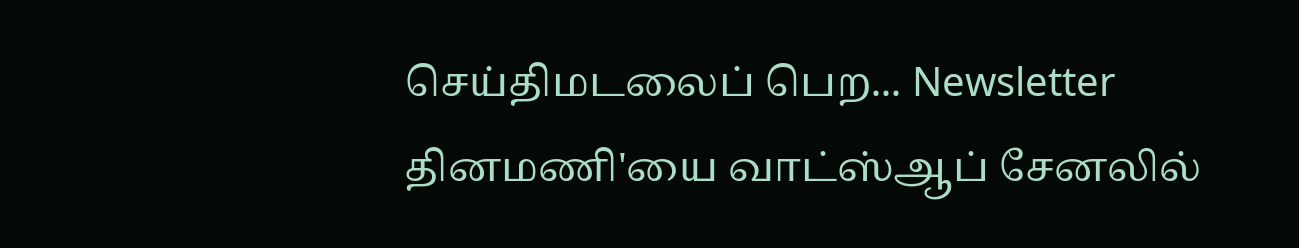செய்திமடலைப் பெற... Newsletter
தினமணி'யை வாட்ஸ்ஆப் சேனலில்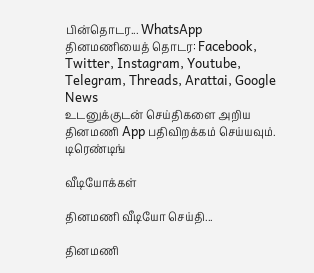பின்தொடர... WhatsApp
தினமணியைத் தொடர: Facebook, Twitter, Instagram, Youtube, Telegram, Threads, Arattai, Google News
உடனுக்குடன் செய்திகளை அறிய தினமணி App பதிவிறக்கம் செய்யவும்.
டிரெண்டிங்

வீடியோக்கள்

தினமணி வீடியோ செய்தி...

தினமணி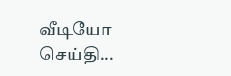வீடியோ செய்தி...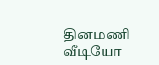தினமணி வீடியோ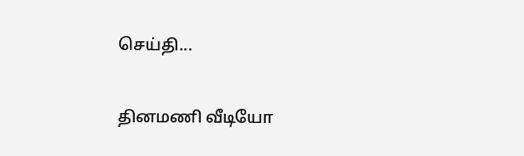செய்தி...

தினமணி வீடியோ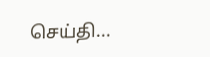செய்தி...